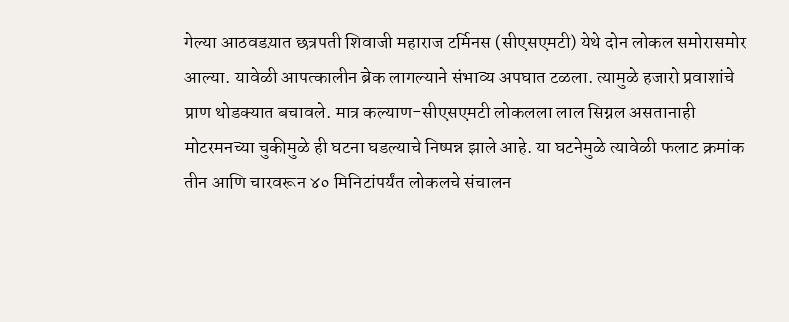गेल्या आठवडय़ात छत्रपती शिवाजी महाराज टर्मिनस (सीएसएमटी) येथे दोन लोकल समोरासमोर आल्या. यावेळी आपत्कालीन ब्रेक लागल्याने संभाव्य अपघात टळला. त्यामुळे हजारो प्रवाशांचे प्राण थोडक्यात बचावले. मात्र कल्याण-सीएसएमटी लोकलला लाल सिग्नल असतानाही मोटरमनच्या चुकीमुळे ही घटना घडल्याचे निष्पन्न झाले आहे. या घटनेमुळे त्यावेळी फलाट क्रमांक तीन आणि चारवरून ४० मिनिटांपर्यंत लोकलचे संचालन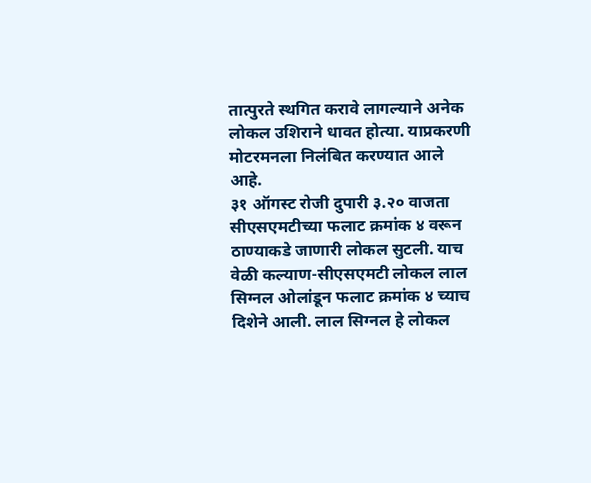तात्पुरते स्थगित करावे लागल्याने अनेक लोकल उशिराने धावत होत्या. याप्रकरणी मोटरमनला निलंबित करण्यात आले आहे.
३१ ऑगस्ट रोजी दुपारी ३.२० वाजता सीएसएमटीच्या फलाट क्रमांक ४ वरून ठाण्याकडे जाणारी लोकल सुटली. याच वेळी कल्याण-सीएसएमटी लोकल लाल सिग्नल ओलांडून फलाट क्रमांक ४ च्याच दिशेने आली. लाल सिग्नल हे लोकल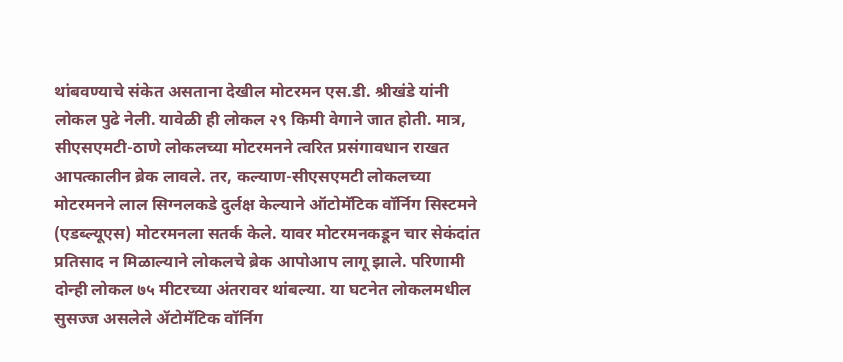थांबवण्याचे संकेत असताना देखील मोटरमन एस.डी. श्रीखंडे यांनी लोकल पुढे नेली. यावेळी ही लोकल २९ किमी वेगाने जात होती. मात्र, सीएसएमटी-ठाणे लोकलच्या मोटरमनने त्वरित प्रसंगावधान राखत आपत्कालीन ब्रेक लावले. तर, कल्याण-सीएसएमटी लोकलच्या मोटरमनने लाल सिग्नलकडे दुर्लक्ष केल्याने ऑटोमॅटिक वॉर्निग सिस्टमने (एडब्ल्यूएस) मोटरमनला सतर्क केले. यावर मोटरमनकडून चार सेकंदांत प्रतिसाद न मिळाल्याने लोकलचे ब्रेक आपोआप लागू झाले. परिणामी दोन्ही लोकल ७५ मीटरच्या अंतरावर थांबल्या. या घटनेत लोकलमधील सुसज्ज असलेले ॲटोमॅटिक वॉर्निग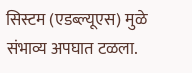सिस्टम (एडब्ल्यूएस) मुळे संभाव्य अपघात टळला.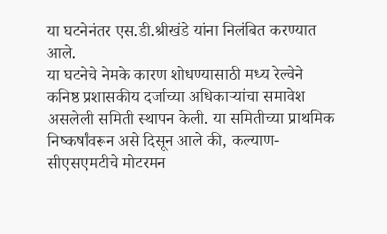या घटनेनंतर एस.डी.श्रीखंडे यांना निलंबित करण्यात आले.
या घटनेचे नेमके कारण शोधण्यासाठी मध्य रेल्वेने कनिष्ठ प्रशासकीय दर्जाच्या अधिकाऱ्यांचा समावेश असलेली समिती स्थापन केली. या समितीच्या प्राथमिक निष्कर्षांवरून असे दिसून आले की, कल्याण-सीएसएमटीचे मोटरमन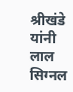श्रीखंडे यांनी लाल सिग्नल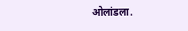ओलांडला.